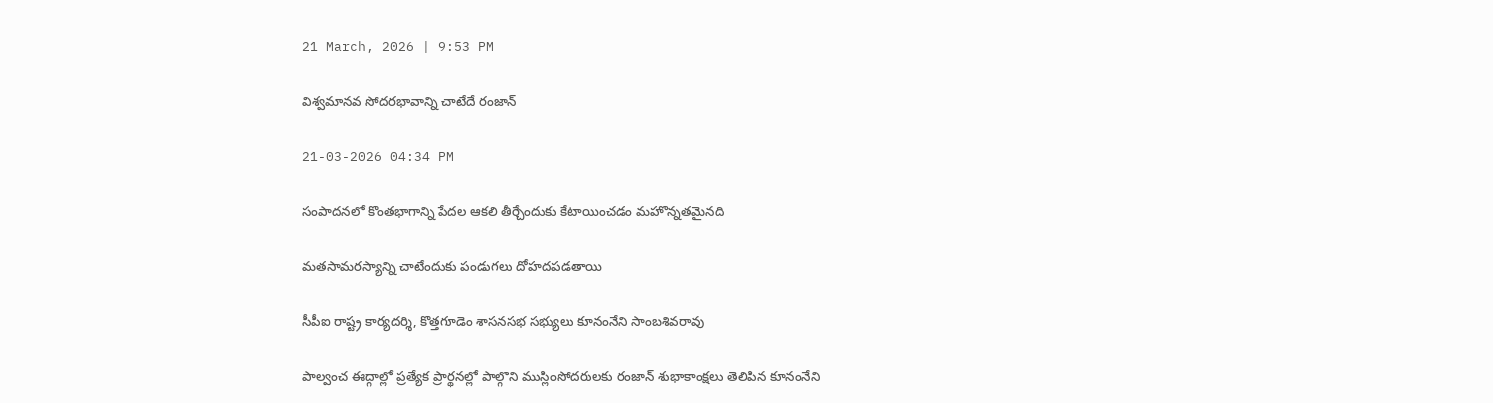21 March, 2026 | 9:53 PM

విశ్వమానవ సోదరభావాన్ని చాటేదే రంజాన్

21-03-2026 04:34 PM

సంపాదనలో కొంతభాగాన్ని పేదల ఆకలి తీర్చేందుకు కేటాయించడం మహొన్నతమైనది

మతసామరస్యాన్ని చాటేందుకు పండుగలు దోహదపడతాయి

సీపీఐ రాష్ట్ర కార్యదర్శి, కొత్తగూడెం శాసనసభ సభ్యులు కూనంనేని సాంబశివరావు

పాల్వంచ ఈద్గాల్లో ప్రత్యేక ప్రార్థనల్లో పాల్గొని ముస్లింసోదరులకు రంజాన్ శుభాకాంక్షలు తెలిపిన కూనంనేని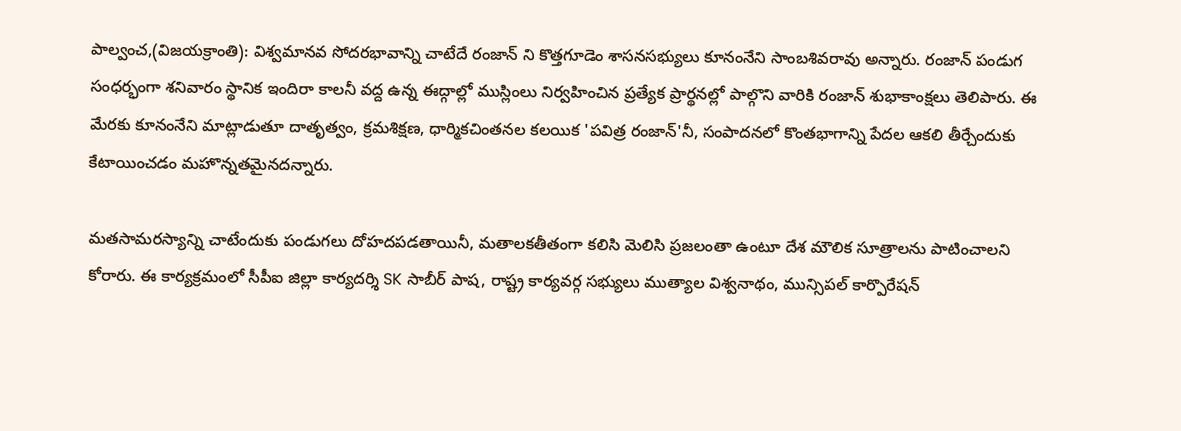పాల్వంచ,(విజయక్రాంతి): విశ్వమానవ సోదరభావాన్ని చాటేదే రంజాన్ ని కొత్తగూడెం శాసనసభ్యులు కూనంనేని సాంబశివరావు అన్నారు. రంజాన్ పండుగ సంధర్భంగా శనివారం స్థానిక ఇందిరా కాలనీ వద్ద ఉన్న ఈద్గాల్లో ముస్లింలు నిర్వహించిన ప్రత్యేక ప్రార్థనల్లో పాల్గొని వారికి రంజాన్ శుభాకాంక్షలు తెలిపారు. ఈ మేరకు కూనంనేని మాట్లాడుతూ దాతృత్వం, క్రమశిక్షణ, ధార్మికచింతనల కలయిక 'పవిత్ర రంజాన్'నీ, సంపాదనలో కొంతభాగాన్ని పేదల ఆకలి తీర్చేందుకు కేటాయించడం మహొన్నతమైనదన్నారు.

మతసామరస్యాన్ని చాటేందుకు పండుగలు దోహదపడతాయినీ, మతాలకతీతంగా కలిసి మెలిసి ప్రజలంతా ఉంటూ దేశ మౌలిక సూత్రాలను పాటించాలని కోరారు. ఈ కార్యక్రమంలో సీపీఐ జిల్లా కార్యదర్శి SK సాబీర్ పాష, రాష్ట్ర కార్యవర్గ సభ్యులు ముత్యాల విశ్వనాథం, మున్సిపల్ కార్పొరేషన్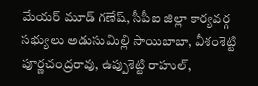మేయర్ మూడ్ గణేష్, సీపీఐ జిల్లా కార్యవర్గ సభ్యులు అడుసుమిల్లి సాయిబాబా, వీశంశెట్టి పూర్ణచంద్రరావు, ఉప్పుశెట్టి రాహుల్,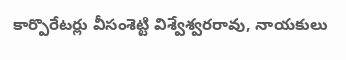కార్పొరేటర్లు వీసంశెట్టి విశ్వేశ్వరరావు, నాయకులు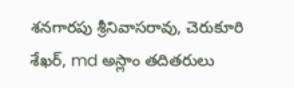శనగారపు శ్రీనివాసరావు, చెరుకూరి శేఖర్, md అస్లాం తదితరులు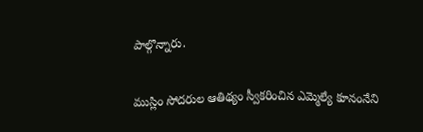పాల్గొన్నారు.

ముస్లిం సోదరుల ఆతిథ్యం స్వీకరించిన ఎమ్మెల్యే కూనంనేని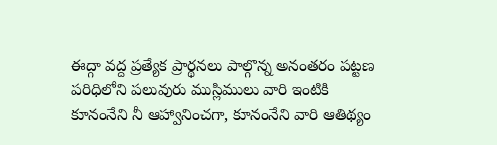ఈద్గా వద్ద ప్రత్యేక ప్రార్థనలు పాల్గొన్న అనంతరం పట్టణ పరిధిలోని పలువురు ముస్లిములు వారి ఇంటికి కూనంనేని నీ ఆహ్వానించగా, కూనంనేని వారి ఆతిథ్యం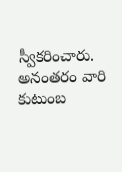స్వీకరించారు. అనంతరం వారి కుటుంబ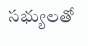సభ్యులతో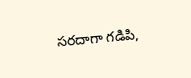సరదాగా గడిపి,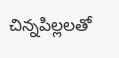చిన్నపిల్లలతో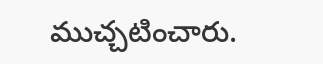ముచ్చటించారు.